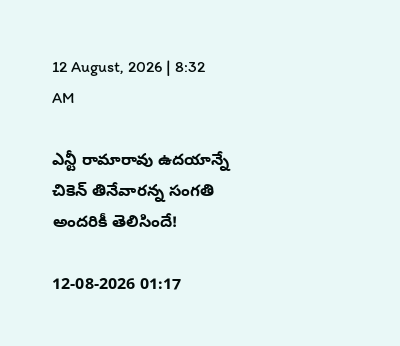12 August, 2026 | 8:32 AM

ఎన్టీ రామారావు ఉదయాన్నే చికెన్ తినేవారన్న సంగతి అందరికీ తెలిసిందే!

12-08-2026 01:17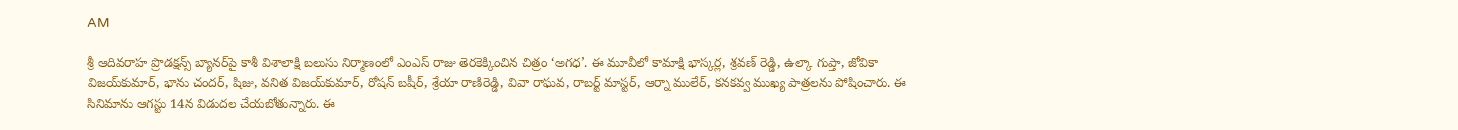AM

శ్రీ ఆదివరాహ ప్రొడక్షన్స్ బ్యానర్‌పై కాశీ విశాలాక్షి బలుసు నిర్మాణంలో ఎంఎస్ రాజు తెరకెక్కించిన చిత్రం ‘అగధ’. ఈ మూవీలో కామాక్షి భాస్కర్ల, శ్రవణ్ రెడ్డి, ఉల్కా గుప్తా, జోవికా విజయ్‌కుమార్, భాను చందర్, షిజు, వనిత విజయ్‌కుమార్, రోషన్ బషీర్, శ్రేయా రాణిరెడ్డి, వివా రాఘవ, రాబర్ట్ మాస్టర్, ఆర్నా ములేర్, కనకవ్వ ముఖ్య పాత్రలను పోషించారు. ఈ సినిమాను ఆగస్టు 14న విడుదల చేయబోతున్నారు. ఈ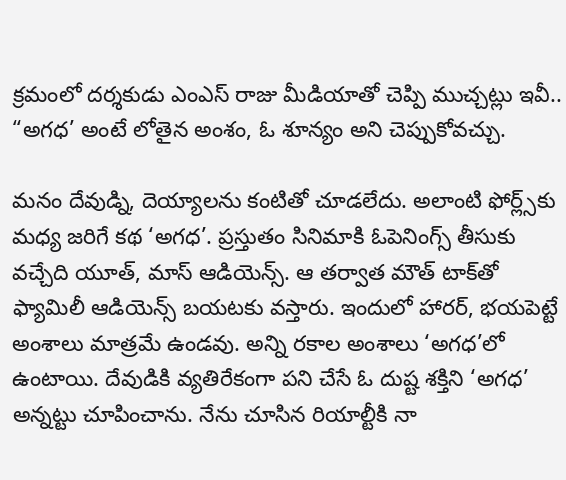క్రమంలో దర్శకుడు ఎంఎస్ రాజు మీడియాతో చెప్పి ముచ్చట్లు ఇవీ.. “అగధ’ అంటే లోతైన అంశం, ఓ శూన్యం అని చెప్పుకోవచ్చు.

మనం దేవుడ్ని, దెయ్యాలను కంటితో చూడలేదు. అలాంటి ఫోర్ల్స్‌కు మధ్య జరిగే కథ ‘అగధ’. ప్రస్తుతం సినిమాకి ఓపెనింగ్స్ తీసుకు వచ్చేది యూత్, మాస్ ఆడియెన్స్. ఆ తర్వాత మౌత్ టాక్‌తో ఫ్యామిలీ ఆడియెన్స్ బయటకు వస్తారు. ఇందులో హారర్, భయపెట్టే అంశాలు మాత్రమే ఉండవు. అన్ని రకాల అంశాలు ‘అగధ’లో ఉంటాయి. దేవుడికి వ్యతిరేకంగా పని చేసే ఓ దుష్ట శక్తిని ‘అగధ’ అన్నట్టు చూపించాను. నేను చూసిన రియాల్టీకి నా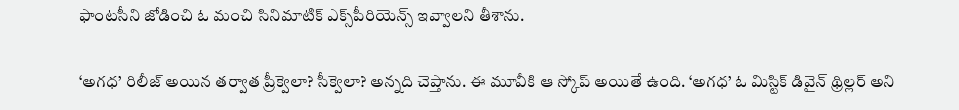ఫాంటసీని జోడించి ఓ మంచి సినిమాటిక్ ఎక్స్‌పీరియెన్స్ ఇవ్వాలని తీశాను.

‘అగధ’ రిలీజ్ అయిన తర్వాత ప్రీక్వెలా? సీక్వెలా? అన్నది చెప్తాను. ఈ మూవీకి ఆ స్కోప్ అయితే ఉంది. ‘అగధ’ ఓ మిస్టిక్ డివైన్ థ్రిల్లర్ అని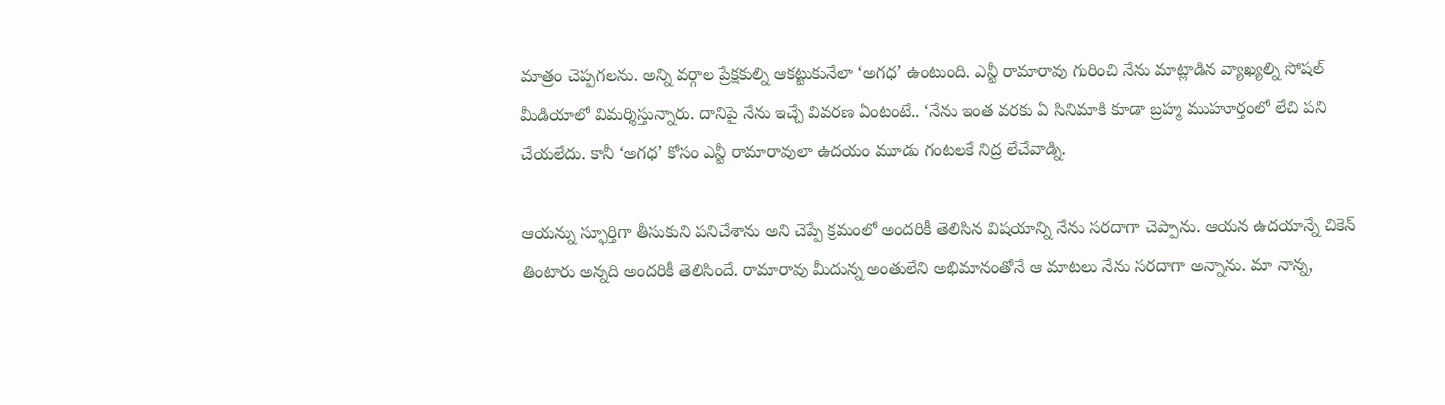మాత్రం చెప్పగలను. అన్ని వర్గాల ప్రేక్షకుల్ని ఆకట్టుకునేలా ‘అగధ’ ఉంటుంది. ఎన్టీ రామారావు గురించి నేను మాట్లాడిన వ్యాఖ్యల్ని సోషల్ మీడియాలో విమర్శిస్తున్నారు. దానిపై నేను ఇచ్చే వివరణ ఏంటంటే.. ‘నేను ఇంత వరకు ఏ సినిమాకి కూడా బ్రహ్మ ముహూర్తంలో లేచి పని చేయలేదు. కానీ ‘అగధ’ కోసం ఎన్టీ రామారావులా ఉదయం మూడు గంటలకే నిద్ర లేచేవాడ్ని.

ఆయన్ను స్ఫూర్తిగా తీసుకుని పనిచేశాను అని చెప్పే క్రమంలో అందరికీ తెలిసిన విషయాన్ని నేను సరదాగా చెప్పాను. ఆయన ఉదయాన్నే చికెన్ తింటారు అన్నది అందరికీ తెలిసిందే. రామారావు మీదున్న అంతులేని అభిమానంతోనే ఆ మాటలు నేను సరదాగా అన్నాను. మా నాన్న,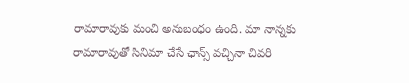రామారావుకు మంచి అనుబంధం ఉంది. మా నాన్నకు రామారావుతో సినిమా చేసే ఛాన్స్ వచ్చినా చివరి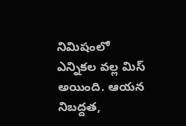నిమిషంలో ఎన్నికల వల్ల మిస్ అయింది. ఆయన నిబద్దత,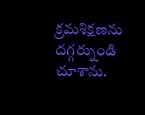క్రమశిక్షణను దగ్గర్నుండి చూశాను.